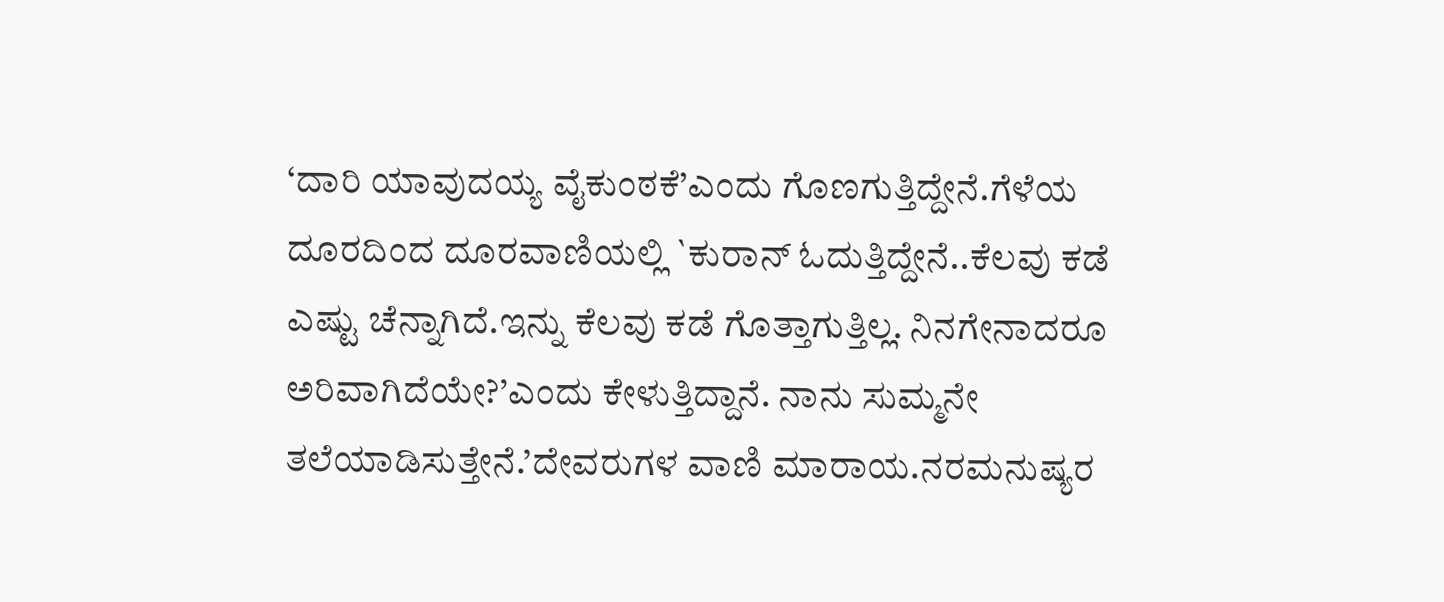‘ದಾರಿ ಯಾವುದಯ್ಯ ವೈಕುಂಠಕೆ’ಎಂದು ಗೊಣಗುತ್ತಿದ್ದೇನೆ.ಗೆಳೆಯ ದೂರದಿಂದ ದೂರವಾಣಿಯಲ್ಲಿ `ಕುರಾನ್ ಓದುತ್ತಿದ್ದೇನೆ..ಕೆಲವು ಕಡೆ ಎಷ್ಟು ಚೆನ್ನಾಗಿದೆ.ಇನ್ನು ಕೆಲವು ಕಡೆ ಗೊತ್ತಾಗುತ್ತಿಲ್ಲ. ನಿನಗೇನಾದರೂ ಅರಿವಾಗಿದೆಯೇ?’ಎಂದು ಕೇಳುತ್ತಿದ್ದಾನೆ. ನಾನು ಸುಮ್ಮನೇ ತಲೆಯಾಡಿಸುತ್ತೇನೆ.’ದೇವರುಗಳ ವಾಣಿ ಮಾರಾಯ.ನರಮನುಷ್ಯರ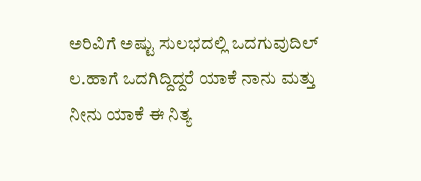ಅರಿವಿಗೆ ಅಷ್ಟು ಸುಲಭದಲ್ಲಿ ಒದಗುವುದಿಲ್ ಲ.ಹಾಗೆ ಒದಗಿದ್ದಿದ್ದರೆ ಯಾಕೆ ನಾನು ಮತ್ತು ನೀನು ಯಾಕೆ ಈ ನಿತ್ಯ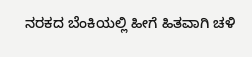ನರಕದ ಬೆಂಕಿಯಲ್ಲಿ ಹೀಗೆ ಹಿತವಾಗಿ ಚಳಿ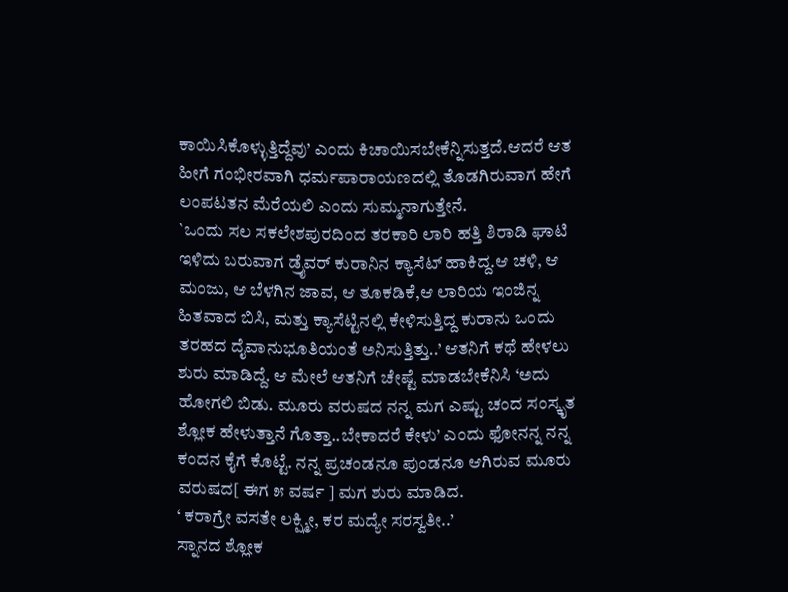ಕಾಯಿಸಿಕೊಳ್ಳುತ್ತಿದ್ದೆವು’ ಎಂದು ಕಿಚಾಯಿಸಬೇಕೆನ್ನಿಸುತ್ತದೆ.ಆದರೆ ಆತ ಹೀಗೆ ಗಂಭೀರವಾಗಿ ಧರ್ಮಪಾರಾಯಣದಲ್ಲಿ ತೊಡಗಿರುವಾಗ ಹೇಗೆ ಲಂಪಟತನ ಮೆರೆಯಲಿ ಎಂದು ಸುಮ್ಮನಾಗುತ್ತೇನೆ.
`ಒಂದು ಸಲ ಸಕಲೇಶಪುರದಿಂದ ತರಕಾರಿ ಲಾರಿ ಹತ್ತಿ ಶಿರಾಡಿ ಘಾಟಿ ಇಳಿದು ಬರುವಾಗ ಡ್ರೈವರ್ ಕುರಾನಿನ ಕ್ಯಾಸೆಟ್ ಹಾಕಿದ್ದ.ಆ ಚಳಿ, ಆ ಮಂಜು, ಆ ಬೆಳಗಿನ ಜಾವ, ಆ ತೂಕಡಿಕೆ,ಆ ಲಾರಿಯ ಇಂಜಿನ್ನ ಹಿತವಾದ ಬಿಸಿ, ಮತ್ತು ಕ್ಯಾಸೆಟ್ಟಿನಲ್ಲಿ ಕೇಳಿಸುತ್ತಿದ್ದ ಕುರಾನು ಒಂದು ತರಹದ ದೈವಾನುಭೂತಿಯಂತೆ ಅನಿಸುತ್ತಿತ್ತು..’ ಆತನಿಗೆ ಕಥೆ ಹೇಳಲು ಶುರು ಮಾಡಿದ್ದೆ. ಆ ಮೇಲೆ ಆತನಿಗೆ ಚೇಷ್ಟೆ ಮಾಡಬೇಕೆನಿಸಿ ‘ಅದು ಹೋಗಲಿ ಬಿಡು. ಮೂರು ವರುಷದ ನನ್ನ ಮಗ ಎಷ್ಟು ಚಂದ ಸಂಸ್ಕೃತ ಶ್ಲೋಕ ಹೇಳುತ್ತಾನೆ ಗೊತ್ತಾ..ಬೇಕಾದರೆ ಕೇಳು’ ಎಂದು ಫೋನನ್ನ ನನ್ನ ಕಂದನ ಕೈಗೆ ಕೊಟ್ಟೆ. ನನ್ನ ಪ್ರಚಂಡನೂ ಪುಂಡನೂ ಆಗಿರುವ ಮೂರು ವರುಷದ[ ಈಗ ೫ ವರ್ಷ ] ಮಗ ಶುರು ಮಾಡಿದ.
‘ ಕರಾಗ್ರೇ ವಸತೇ ಲಕ್ಷ್ಮೀ, ಕರ ಮದ್ಯೇ ಸರಸ್ವತೀ..’
ಸ್ನಾನದ ಶ್ಲೋಕ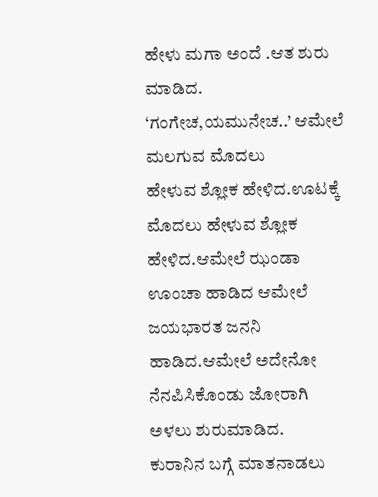ಹೇಳು ಮಗಾ ಅಂದೆ .ಆತ ಶುರು ಮಾಡಿದ. ‘ಗಂಗೇಚ,ಯಮುನೇಚ..’ ಆಮೇಲೆ ಮಲಗುವ ಮೊದಲು
ಹೇಳುವ ಶ್ಲೋಕ ಹೇಳಿದ.ಊಟಕ್ಕೆ ಮೊದಲು ಹೇಳುವ ಶ್ಲೋಕ ಹೇಳಿದ.ಆಮೇಲೆ ಝಂಡಾ ಊಂಚಾ ಹಾಡಿದ ಆಮೇಲೆ ಜಯಭಾರತ ಜನನಿ ಹಾಡಿದ.ಆಮೇಲೆ ಅದೇನೋ ನೆನಪಿಸಿಕೊಂಡು ಜೋರಾಗಿ ಅಳಲು ಶುರುಮಾಡಿದ.
ಕುರಾನಿನ ಬಗ್ಗೆ ಮಾತನಾಡಲು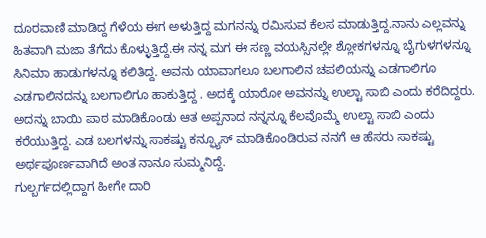ದೂರವಾಣಿ ಮಾಡಿದ್ದ ಗೆಳೆಯ ಈಗ ಅಳುತ್ತಿದ್ದ ಮಗನನ್ನು ರಮಿಸುವ ಕೆಲಸ ಮಾಡುತ್ತಿದ್ದ.ನಾನು ಎಲ್ಲವನ್ನು ಹಿತವಾಗಿ ಮಜಾ ತೆಗೆದು ಕೊಳ್ಳುತ್ತಿದ್ದೆ.ಈ ನನ್ನ ಮಗ ಈ ಸಣ್ಣ ವಯಸ್ಸಿನಲ್ಲೇ ಶ್ಲೋಕಗಳನ್ನೂ ಬೈಗುಳಗಳನ್ನೂ ಸಿನಿಮಾ ಹಾಡುಗಳನ್ನೂ ಕಲಿತಿದ್ದ. ಅವನು ಯಾವಾಗಲೂ ಬಲಗಾಲಿನ ಚಪಲಿಯನ್ನು ಎಡಗಾಲಿಗೂ ಎಡಗಾಲಿನದನ್ನು ಬಲಗಾಲಿಗೂ ಹಾಕುತ್ತಿದ್ದ . ಅದಕ್ಕೆ ಯಾರೋ ಅವನನ್ನು ಉಲ್ಟಾ ಸಾಬಿ ಎಂದು ಕರೆದಿದ್ದರು. ಅದನ್ನು ಬಾಯಿ ಪಾಠ ಮಾಡಿಕೊಂಡು ಆತ ಅಪ್ಪನಾದ ನನ್ನನ್ನೂ ಕೆಲವೊಮ್ಮೆ ಉಲ್ಟಾ ಸಾಬಿ ಎಂದು ಕರೆಯುತ್ತಿದ್ದ. ಎಡ ಬಲಗಳನ್ನು ಸಾಕಷ್ಟು ಕನ್ಫ್ಯೂಸ್ ಮಾಡಿಕೊಂಡಿರುವ ನನಗೆ ಆ ಹೆಸರು ಸಾಕಷ್ಟು ಅರ್ಥಪೂರ್ಣವಾಗಿದೆ ಅಂತ ನಾನೂ ಸುಮ್ಮನಿದ್ದೆ.
ಗುಲ್ಬರ್ಗದಲ್ಲಿದ್ದಾಗ ಹೀಗೇ ದಾರಿ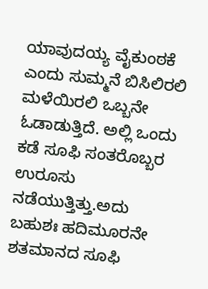ಯಾವುದಯ್ಯ ವೈಕುಂಠಕೆ ಎಂದು ಸುಮ್ಮನೆ ಬಿಸಿಲಿರಲಿ ಮಳೆಯಿರಲಿ ಒಬ್ಬನೇ ಓಡಾಡುತ್ತಿದೆ. ಅಲ್ಲಿ ಒಂದು ಕಡೆ ಸೂಫಿ ಸಂತರೊಬ್ಬರ ಉರೂಸು ನಡೆಯುತ್ತಿತ್ತು.ಅದು ಬಹುಶಃ ಹದಿಮೂರನೇ ಶತಮಾನದ ಸೂಫಿ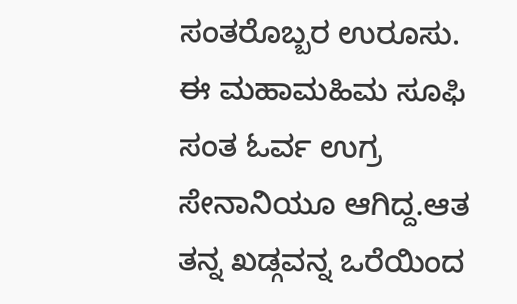ಸಂತರೊಬ್ಬರ ಉರೂಸು. ಈ ಮಹಾಮಹಿಮ ಸೂಫಿ ಸಂತ ಓರ್ವ ಉಗ್ರ ಸೇನಾನಿಯೂ ಆಗಿದ್ದ.ಆತ ತನ್ನ ಖಡ್ಗವನ್ನ ಒರೆಯಿಂದ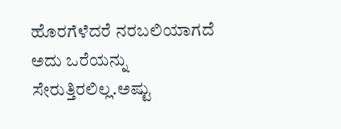ಹೊರಗೆಳೆದರೆ ನರಬಲಿಯಾಗದೆ ಅದು ಒರೆಯನ್ನು ಸೇರುತ್ತಿರಲಿಲ್ಲ.ಅಷ್ಟು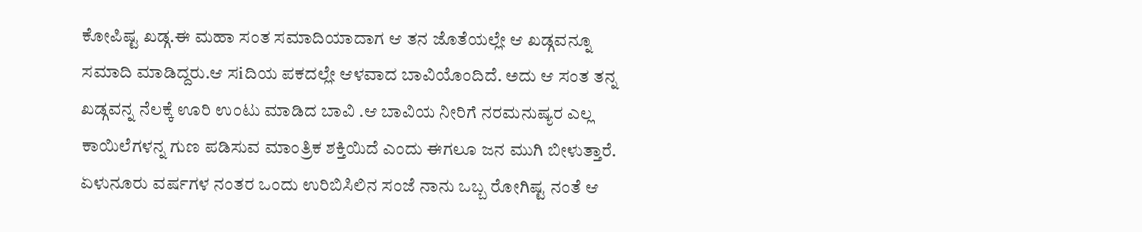ಕೋಪಿಷ್ಟ ಖಡ್ಗ.ಈ ಮಹಾ ಸಂತ ಸಮಾದಿಯಾದಾಗ ಆ ತನ ಜೊತೆಯಲ್ಲೇ ಆ ಖಡ್ಗವನ್ನೂ ಸಮಾದಿ ಮಾಡಿದ್ದರು.ಆ ಸiದಿಯ ಪಕದಲ್ಲೇ ಆಳವಾದ ಬಾವಿಯೊಂದಿದೆ. ಅದು ಆ ಸಂತ ತನ್ನ ಖಡ್ಗವನ್ನ ನೆಲಕ್ಕೆ ಊರಿ ಉಂಟು ಮಾಡಿದ ಬಾವಿ .ಆ ಬಾವಿಯ ನೀರಿಗೆ ನರಮನುಷ್ಯರ ಎಲ್ಲ ಕಾಯಿಲೆಗಳನ್ನ ಗುಣ ಪಡಿಸುವ ಮಾಂತ್ರಿಕ ಶಕ್ತಿಯಿದೆ ಎಂದು ಈಗಲೂ ಜನ ಮುಗಿ ಬೀಳುತ್ತಾರೆ.
ಏಳುನೂರು ವರ್ಷಗಳ ನಂತರ ಒಂದು ಉರಿಬಿಸಿಲಿನ ಸಂಜೆ ನಾನು ಒಬ್ಬ ರೋಗಿಷ್ಟ ನಂತೆ ಆ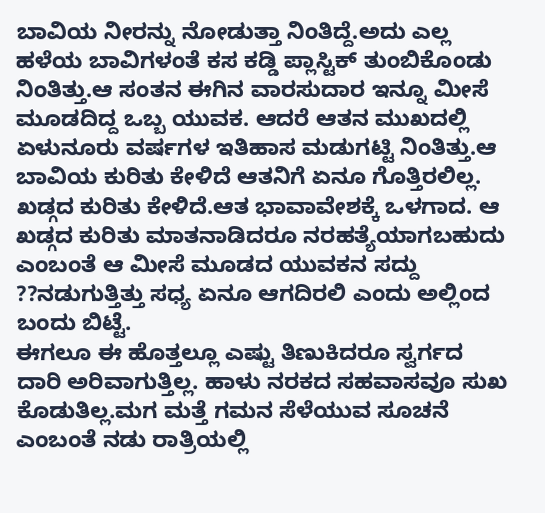ಬಾವಿಯ ನೀರನ್ನು ನೋಡುತ್ತಾ ನಿಂತಿದ್ದೆ.ಅದು ಎಲ್ಲ ಹಳೆಯ ಬಾವಿಗಳಂತೆ ಕಸ ಕಡ್ಡಿ ಪ್ಲಾಸ್ಟಿಕ್ ತುಂಬಿಕೊಂಡು ನಿಂತಿತ್ತು.ಆ ಸಂತನ ಈಗಿನ ವಾರಸುದಾರ ಇನ್ನೂ ಮೀಸೆ ಮೂಡದಿದ್ದ ಒಬ್ಬ ಯುವಕ. ಆದರೆ ಆತನ ಮುಖದಲ್ಲಿ ಏಳುನೂರು ವರ್ಷಗಳ ಇತಿಹಾಸ ಮಡುಗಟ್ಟಿ ನಿಂತಿತ್ತು.ಆ ಬಾವಿಯ ಕುರಿತು ಕೇಳಿದೆ ಆತನಿಗೆ ಏನೂ ಗೊತ್ತಿರಲಿಲ್ಲ. ಖಡ್ಗದ ಕುರಿತು ಕೇಳಿದೆ.ಆತ ಭಾವಾವೇಶಕ್ಕೆ ಒಳಗಾದ. ಆ ಖಡ್ಗದ ಕುರಿತು ಮಾತನಾಡಿದರೂ ನರಹತ್ಯೆಯಾಗಬಹುದು ಎಂಬಂತೆ ಆ ಮೀಸೆ ಮೂಡದ ಯುವಕನ ಸದ್ದು ??ನಡುಗುತ್ತಿತ್ತು ಸಧ್ಯ ಏನೂ ಆಗದಿರಲಿ ಎಂದು ಅಲ್ಲಿಂದ ಬಂದು ಬಿಟ್ಟೆ.
ಈಗಲೂ ಈ ಹೊತ್ತಲ್ಲೂ ಎಷ್ಟು ತಿಣುಕಿದರೂ ಸ್ವರ್ಗದ ದಾರಿ ಅರಿವಾಗುತ್ತಿಲ್ಲ. ಹಾಳು ನರಕದ ಸಹವಾಸವೂ ಸುಖ ಕೊಡುತಿಲ್ಲ.ಮಗ ಮತ್ತೆ ಗಮನ ಸೆಳೆಯುವ ಸೂಚನೆ ಎಂಬಂತೆ ನಡು ರಾತ್ರಿಯಲ್ಲಿ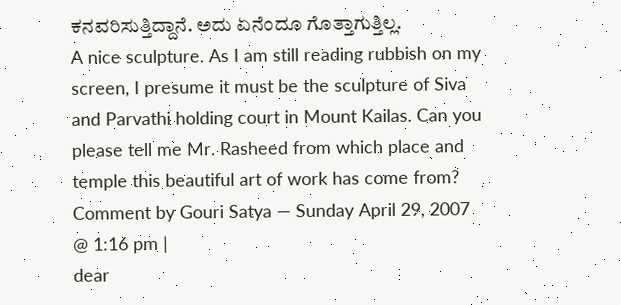ಕನವರಿಸುತ್ತಿದ್ದಾನೆ. ಅದು ಏನೆಂದೂ ಗೊತ್ತಾಗುತ್ತಿಲ್ಲ.
A nice sculpture. As I am still reading rubbish on my screen, I presume it must be the sculpture of Siva and Parvathi holding court in Mount Kailas. Can you please tell me Mr. Rasheed from which place and temple this beautiful art of work has come from?
Comment by Gouri Satya — Sunday April 29, 2007 @ 1:16 pm |
dear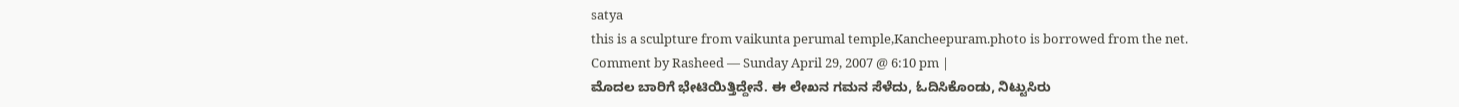satya
this is a sculpture from vaikunta perumal temple,Kancheepuram.photo is borrowed from the net.
Comment by Rasheed — Sunday April 29, 2007 @ 6:10 pm |
ಮೊದಲ ಬಾರಿಗೆ ಭೇಟಿಯಿತ್ತಿದ್ದೇನೆ. ಈ ಲೇಖನ ಗಮನ ಸೆಳೆದು, ಓದಿಸಿಕೊಂಡು, ನಿಟ್ಟುಸಿರು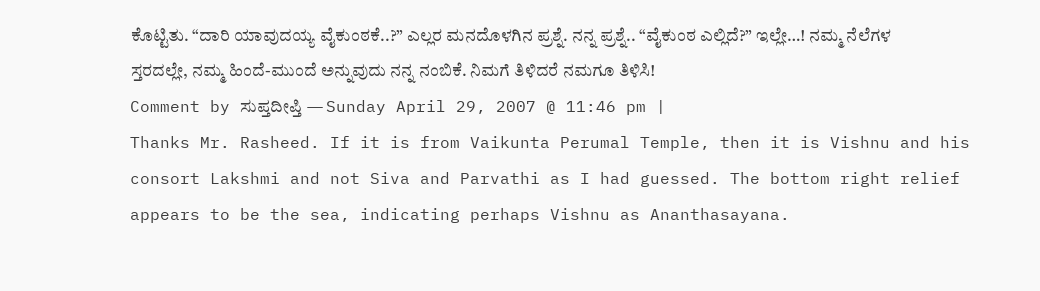ಕೊಟ್ಟಿತು. “ದಾರಿ ಯಾವುದಯ್ಯ ವೈಕುಂಠಕೆ..?” ಎಲ್ಲರ ಮನದೊಳಗಿನ ಪ್ರಶ್ನೆ. ನನ್ನ ಪ್ರಶ್ನೆ.. “ವೈಕುಂಠ ಎಲ್ಲಿದೆ?” ಇಲ್ಲೇ…! ನಮ್ಮ ನೆಲೆಗಳ ಸ್ತರದಲ್ಲೇ, ನಮ್ಮ ಹಿಂದೆ-ಮುಂದೆ ಅನ್ನುವುದು ನನ್ನ ನಂಬಿಕೆ. ನಿಮಗೆ ತಿಳಿದರೆ ನಮಗೂ ತಿಳಿಸಿ!
Comment by ಸುಪ್ತದೀಪ್ತಿ — Sunday April 29, 2007 @ 11:46 pm |
Thanks Mr. Rasheed. If it is from Vaikunta Perumal Temple, then it is Vishnu and his consort Lakshmi and not Siva and Parvathi as I had guessed. The bottom right relief appears to be the sea, indicating perhaps Vishnu as Ananthasayana.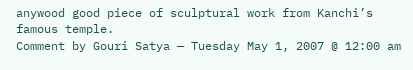anywood good piece of sculptural work from Kanchi’s famous temple.
Comment by Gouri Satya — Tuesday May 1, 2007 @ 12:00 am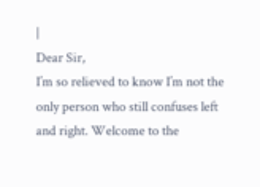|
Dear Sir,
I’m so relieved to know I’m not the only person who still confuses left and right. Welcome to the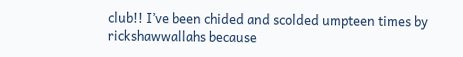club!! I’ve been chided and scolded umpteen times by rickshawwallahs because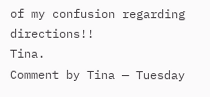of my confusion regarding directions!!
Tina.
Comment by Tina — Tuesday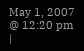May 1, 2007 @ 12:20 pm |